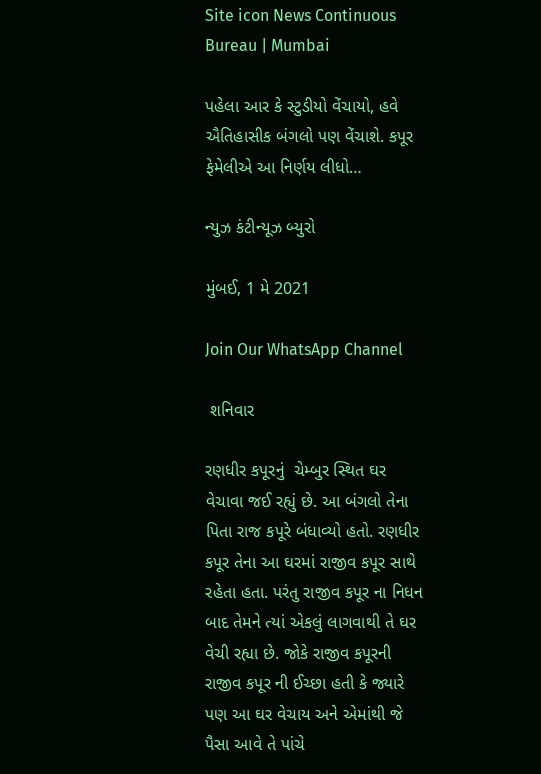Site icon News Continuous Bureau | Mumbai

પહેલા આર કે સ્ટુડીયો વેંચાયો, હવે ઐતિહાસીક બંગલો પણ વેંચાશે. કપૂર ફેમેલીએ આ નિર્ણય લીધો…

ન્યુઝ કંટીન્યૂઝ બ્યુરો

મુંબઈ, 1 મે 2021

Join Our WhatsApp Channel

 શનિવાર

રણધીર કપૂરનું  ચેમ્બુર સ્થિત ઘર વેચાવા જઈ રહ્યું છે. આ બંગલો તેના પિતા રાજ કપૂરે બંધાવ્યો હતો. રણધીર કપૂર તેના આ ઘરમાં રાજીવ કપૂર સાથે રહેતા હતા. પરંતુ રાજીવ કપૂર ના નિધન બાદ તેમને ત્યાં એકલું લાગવાથી તે ઘર વેચી રહ્યા છે. જોકે રાજીવ કપૂરની રાજીવ કપૂર ની ઈચ્છા હતી કે જ્યારે પણ આ ઘર વેચાય અને એમાંથી જે પૈસા આવે તે પાંચે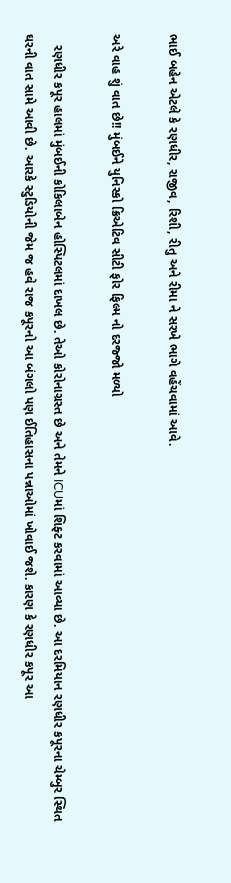ભાઈ બહેન એટલે કે રણધીર, રાજીવ, રિશી, રીતુ અને રીમા ને સરખે ભાગે વહેંચવામાં આવે.

અરે વાહ શું વાત છે!! મુંબઈને યુનિસ્કો ક્રિએટિવ સીટી ફોર ફિલ્મ નો દરજ્જો મળ્યો

   રણધીર કપૂર હાલમાં મુંબઈની કોકિલાબેન હોસ્પિટલમાં દાખલ છે. તેઓ કોરોનાગ્રસ્ત છે અને તેમને ICUમાં શિફ્ટ કરવામાં આવ્યા છે. આ દરમિયાન રણધીર કપૂરના ચેમ્બુર સ્થિત ઘરની વાત સામે આવી છે. આરકે સ્ટુડિયોની જેમ જ હવે રાજ કપૂરનો આ બંગલો પણ ઈતિહાસના પન્નાઓમાં ખોવાઈ જશે. કારણ કે રણધીર કપૂર આ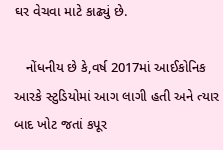ઘર વેચવા માટે કાઢ્યું છે.

   નોંધનીય છે કે,વર્ષ 2017માં આઈકોનિક આરકે સ્ટુડિયોમાં આગ લાગી હતી અને ત્યાર બાદ ખોટ જતાં કપૂર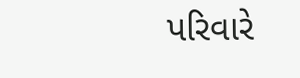પરિવારે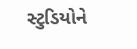સ્ટુડિયોને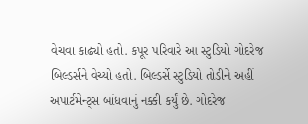વેચવા કાઢ્યો હતો. કપૂર પરિવારે આ સ્ટુડિયો ગોદરેજ બિલ્ડર્સને વેચ્યો હતો. બિલ્ડર્સે સ્ટુડિયો તોડીને અહીં અપાર્ટમેન્ટ્સ બાંધવાનું નક્કી કર્યું છે. ગોદરેજ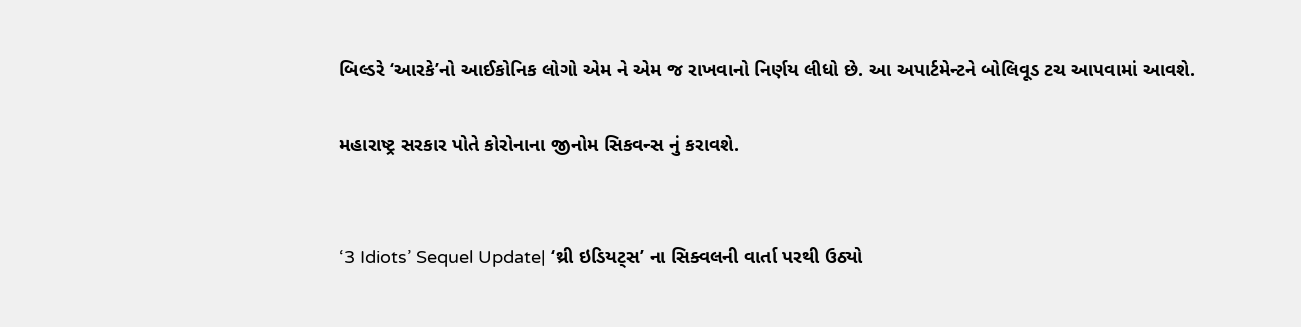બિલ્ડરે ‘આરકે’નો આઈકોનિક લોગો એમ ને એમ જ રાખવાનો નિર્ણય લીધો છે. આ અપાર્ટમેન્ટને બોલિવૂડ ટચ આપવામાં આવશે.

મહારાષ્ટ્ર સરકાર પોતે કોરોનાના જીનોમ સિકવન્સ નું કરાવશે.


‘3 Idiots’ Sequel Update| ‘થ્રી ઇડિયટ્સ’ ના સિક્વલની વાર્તા પરથી ઉઠ્યો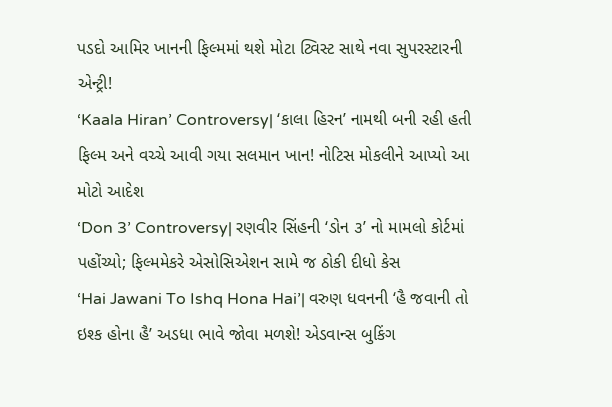પડદો આમિર ખાનની ફિલ્મમાં થશે મોટા ટ્વિસ્ટ સાથે નવા સુપરસ્ટારની એન્ટ્રી!
‘Kaala Hiran’ Controversy| ‘કાલા હિરન’ નામથી બની રહી હતી ફિલ્મ અને વચ્ચે આવી ગયા સલમાન ખાન! નોટિસ મોકલીને આપ્યો આ મોટો આદેશ
‘Don 3’ Controversy| રણવીર સિંહની ‘ડોન ૩’ નો મામલો કોર્ટમાં પહોંચ્યો; ફિલ્મમેકરે એસોસિએશન સામે જ ઠોકી દીધો કેસ
‘Hai Jawani To Ishq Hona Hai’| વરુણ ધવનની ‘હૈ જવાની તો ઇશ્ક હોના હૈ’ અડધા ભાવે જોવા મળશે! એડવાન્સ બુકિંગ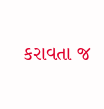કરાવતા જ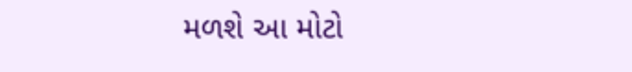મળશે આ મોટો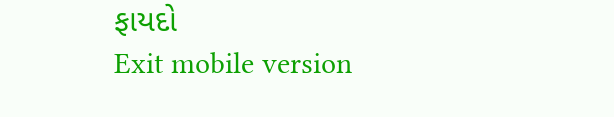ફાયદો
Exit mobile version